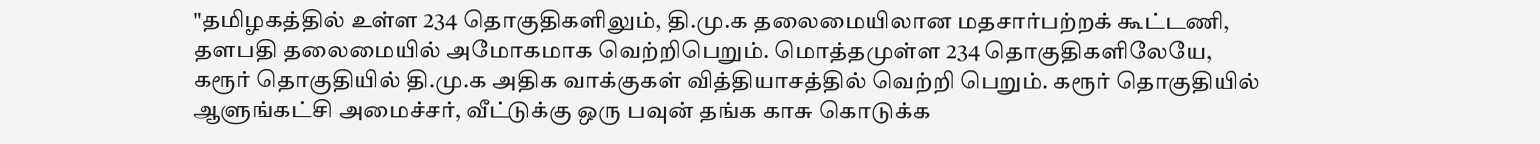"தமிழகத்தில் உள்ள 234 தொகுதிகளிலும், தி.மு.க தலைமையிலான மதசார்பற்றக் கூட்டணி, தளபதி தலைமையில் அமோகமாக வெற்றிபெறும். மொத்தமுள்ள 234 தொகுதிகளிலேயே, கரூர் தொகுதியில் தி.மு.க அதிக வாக்குகள் வித்தியாசத்தில் வெற்றி பெறும். கரூர் தொகுதியில் ஆளுங்கட்சி அமைச்சர், வீட்டுக்கு ஒரு பவுன் தங்க காசு கொடுக்க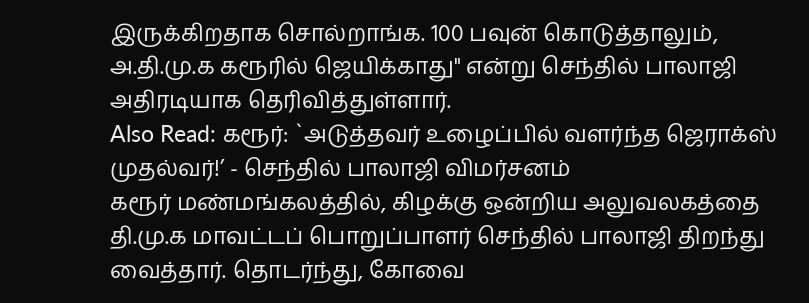இருக்கிறதாக சொல்றாங்க. 100 பவுன் கொடுத்தாலும், அ.தி.மு.க கரூரில் ஜெயிக்காது" என்று செந்தில் பாலாஜி அதிரடியாக தெரிவித்துள்ளார்.
Also Read: கரூர்: `அடுத்தவர் உழைப்பில் வளர்ந்த ஜெராக்ஸ் முதல்வர்!’ - செந்தில் பாலாஜி விமர்சனம்
கரூர் மண்மங்கலத்தில், கிழக்கு ஒன்றிய அலுவலகத்தை தி.மு.க மாவட்டப் பொறுப்பாளர் செந்தில் பாலாஜி திறந்து வைத்தார். தொடர்ந்து, கோவை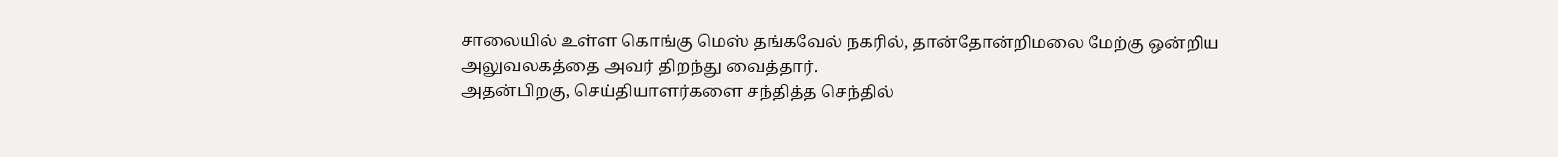சாலையில் உள்ள கொங்கு மெஸ் தங்கவேல் நகரில், தான்தோன்றிமலை மேற்கு ஒன்றிய அலுவலகத்தை அவர் திறந்து வைத்தார்.
அதன்பிறகு, செய்தியாளர்களை சந்தித்த செந்தில்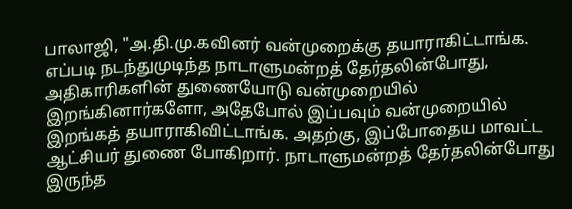பாலாஜி, "அ.தி.மு.கவினர் வன்முறைக்கு தயாராகிட்டாங்க. எப்படி நடந்துமுடிந்த நாடாளுமன்றத் தேர்தலின்போது, அதிகாரிகளின் துணையோடு வன்முறையில் இறங்கினார்களோ, அதேபோல் இப்பவும் வன்முறையில் இறங்கத் தயாராகிவிட்டாங்க. அதற்கு, இப்போதைய மாவட்ட ஆட்சியர் துணை போகிறார். நாடாளுமன்றத் தேர்தலின்போது இருந்த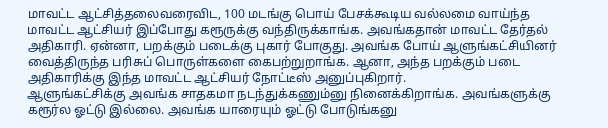மாவட்ட ஆட்சித்தலைவரைவிட, 100 மடங்கு பொய் பேசக்கூடிய வல்லமை வாய்ந்த மாவட்ட ஆட்சியர் இப்போது கரூருக்கு வந்திருக்காங்க. அவங்கதான் மாவட்ட தேர்தல் அதிகாரி. ஏன்னா, பறக்கும் படைக்கு புகார் போகுது. அவங்க போய் ஆளுங்கட்சியினர் வைத்திருந்த பரிசுப் பொருள்களை கைபற்றுறாங்க. ஆனா, அந்த பறக்கும் படை அதிகாரிக்கு இந்த மாவட்ட ஆட்சியர் நோட்டீஸ் அனுப்புகிறார்.
ஆளுங்கட்சிக்கு அவங்க சாதகமா நடந்துக்கணும்னு நினைக்கிறாங்க. அவங்களுக்கு கரூர்ல ஓட்டு இல்லை. அவங்க யாரையும் ஓட்டு போடுங்கனு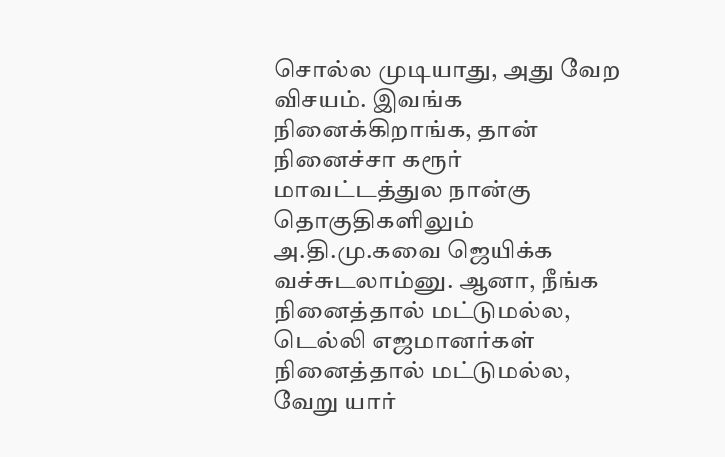சொல்ல முடியாது, அது வேற விசயம். இவங்க நினைக்கிறாங்க, தான் நினைச்சா கரூர் மாவட்டத்துல நான்கு தொகுதிகளிலும் அ.தி.மு.கவை ஜெயிக்க வச்சுடலாம்னு. ஆனா, நீங்க நினைத்தால் மட்டுமல்ல, டெல்லி எஜமானர்கள் நினைத்தால் மட்டுமல்ல, வேறு யார்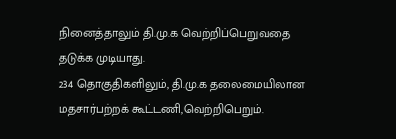நினைத்தாலும் தி.மு.க வெற்றிப்பெறுவதை தடுக்க முடியாது.
234 தொகுதிகளிலும், தி.மு.க தலைமையிலான மதசார்பற்றக் கூட்டணி,வெற்றிபெறும்.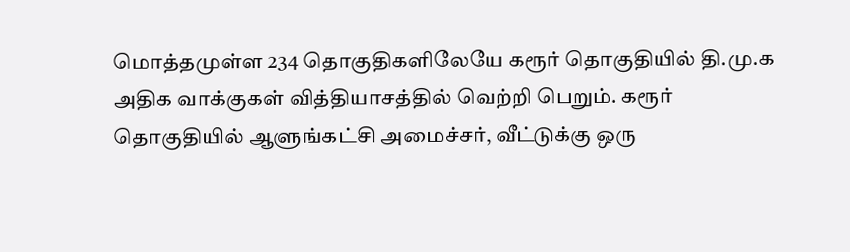மொத்தமுள்ள 234 தொகுதிகளிலேயே கரூர் தொகுதியில் தி.மு.க அதிக வாக்குகள் வித்தியாசத்தில் வெற்றி பெறும். கரூர் தொகுதியில் ஆளுங்கட்சி அமைச்சர், வீட்டுக்கு ஒரு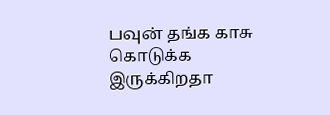பவுன் தங்க காசு கொடுக்க இருக்கிறதா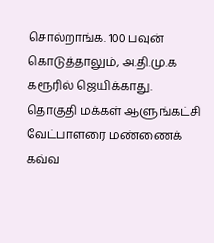சொல்றாங்க. 100 பவுன் கொடுத்தாலும், அ.தி.மு.க கரூரில் ஜெயிக்காது. தொகுதி மக்கள் ஆளுங்கட்சி வேட்பாளரை மண்ணைக் கவ்வ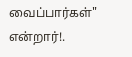வைப்பார்கள்" என்றார்!.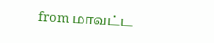from மாவட்ட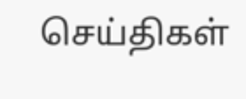செய்திகள்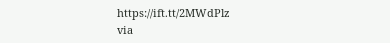https://ift.tt/2MWdPlz
via